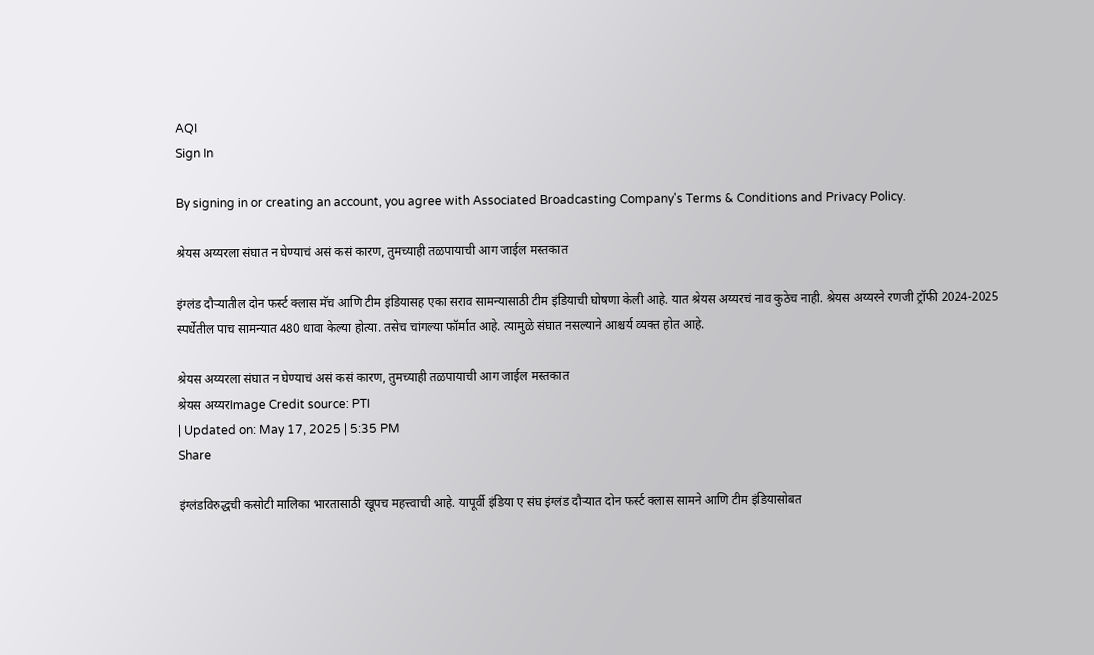AQI
Sign In

By signing in or creating an account, you agree with Associated Broadcasting Company's Terms & Conditions and Privacy Policy.

श्रेयस अय्यरला संघात न घेण्याचं असं कसं कारण, तुमच्याही तळपायाची आग जाईल मस्तकात

इंग्लंड दौऱ्यातील दोन फर्स्ट क्लास मॅच आणि टीम इंडियासह एका सराव सामन्यासाठी टीम इंडियाची घोषणा केली आहे. यात श्रेयस अय्यरचं नाव कुठेच नाही. श्रेयस अय्यरने रणजी ट्रॉफी 2024-2025 स्पर्धेतील पाच सामन्यात 480 धावा केल्या होत्या. तसेच चांगल्या फॉर्मात आहे. त्यामुळे संघात नसल्याने आश्चर्य व्यक्त होत आहे.

श्रेयस अय्यरला संघात न घेण्याचं असं कसं कारण, तुमच्याही तळपायाची आग जाईल मस्तकात
श्रेयस अय्यरImage Credit source: PTI
| Updated on: May 17, 2025 | 5:35 PM
Share

इंग्लंडविरुद्धची कसोटी मालिका भारतासाठी खूपच महत्त्वाची आहे. यापूर्वी इंडिया ए संघ इंग्लंड दौऱ्यात दोन फर्स्ट क्लास सामने आणि टीम इंडियासोबत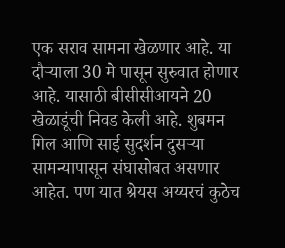एक सराव सामना खेळणार आहे. या दौऱ्याला 30 मे पासून सुरुवात होणार आहे. यासाठी बीसीसीआयने 20 खेळाडूंची निवड केली आहे. शुबमन गिल आणि साई सुदर्शन दुसऱ्या सामन्यापासून संघासोबत असणार आहेत. पण यात श्रेयस अय्यरचं कुठेच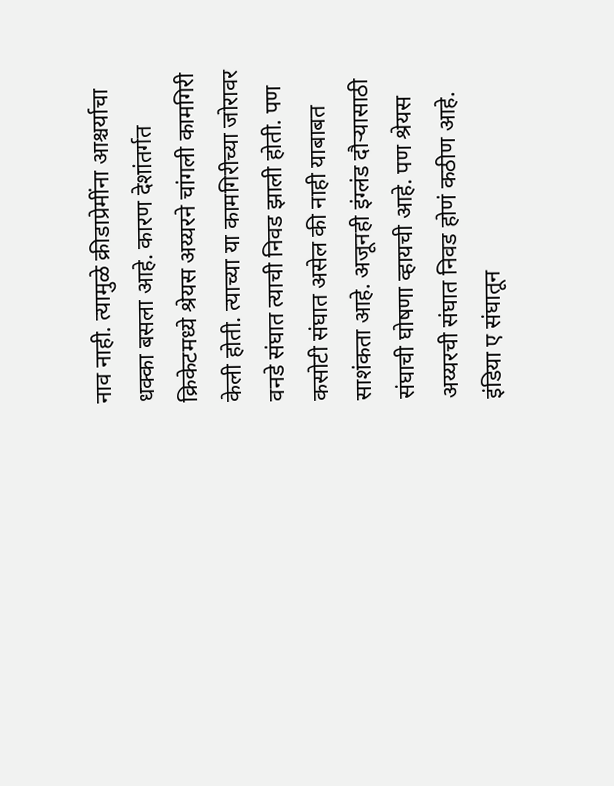नाव नाही. त्यामुळे क्रीडाप्रेमींना आश्चर्याचा धक्का बसला आहे. कारण देशांतर्गत क्रिकेटमध्ये श्रेयस अय्यरने चांगली कामगिरी केली होती. त्याच्या या कामगिरीच्या जोरावर वनडे संघात त्याची निवड झाली होती. पण कसोटी संघात असेल की नाही याबाबत साशंकता आहे. अजूनही इंग्लंड दौऱ्यासाठी संघाची घोषणा व्हायची आहे. पण श्रेयस अय्यरची संघात निवड होणं कठीण आहे. इंडिया ए संघातून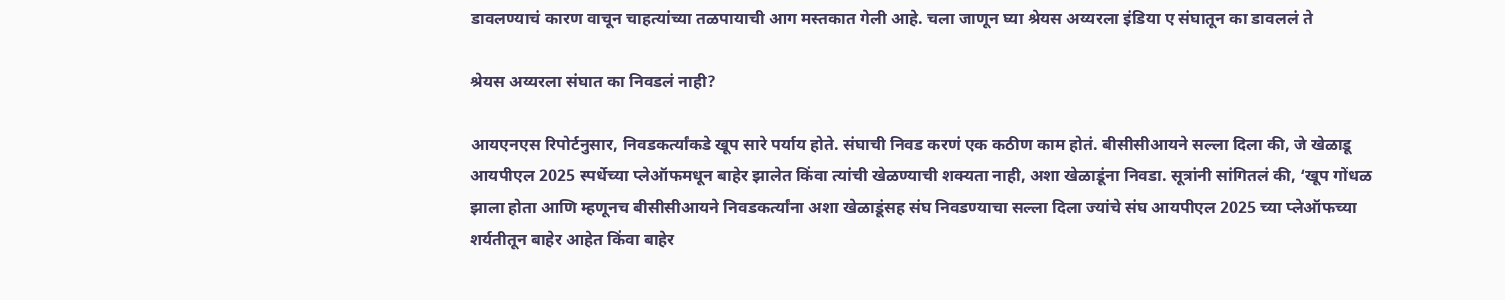डावलण्याचं कारण वाचून चाहत्यांच्या तळपायाची आग मस्तकात गेली आहे. चला जाणून घ्या श्रेयस अय्यरला इंडिया ए संघातून का डावललं ते

श्रेयस अय्यरला संघात का निवडलं नाही?

आयएनएस रिपोर्टनुसार, निवडकर्त्यांकडे खूप सारे पर्याय होते. संघाची निवड करणं एक कठीण काम होतं. बीसीसीआयने सल्ला दिला की, जे खेळाडू आयपीएल 2025 स्पर्धेच्या प्लेऑफमधून बाहेर झालेत किंवा त्यांची खेळण्याची शक्यता नाही, अशा खेळाडूंना निवडा. सूत्रांनी सांगितलं की, ‘खूप गोंधळ झाला होता आणि म्हणूनच बीसीसीआयने निवडकर्त्यांना अशा खेळाडूंसह संघ निवडण्याचा सल्ला दिला ज्यांचे संघ आयपीएल 2025 च्या प्लेऑफच्या शर्यतीतून बाहेर आहेत किंवा बाहेर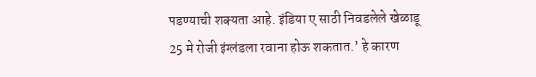पडण्याची शक्यता आहे. इंडिया ए साठी निवडलेले खेळाडू 25 मे रोजी इंग्लंडला रवाना होऊ शकतात.’ हे कारण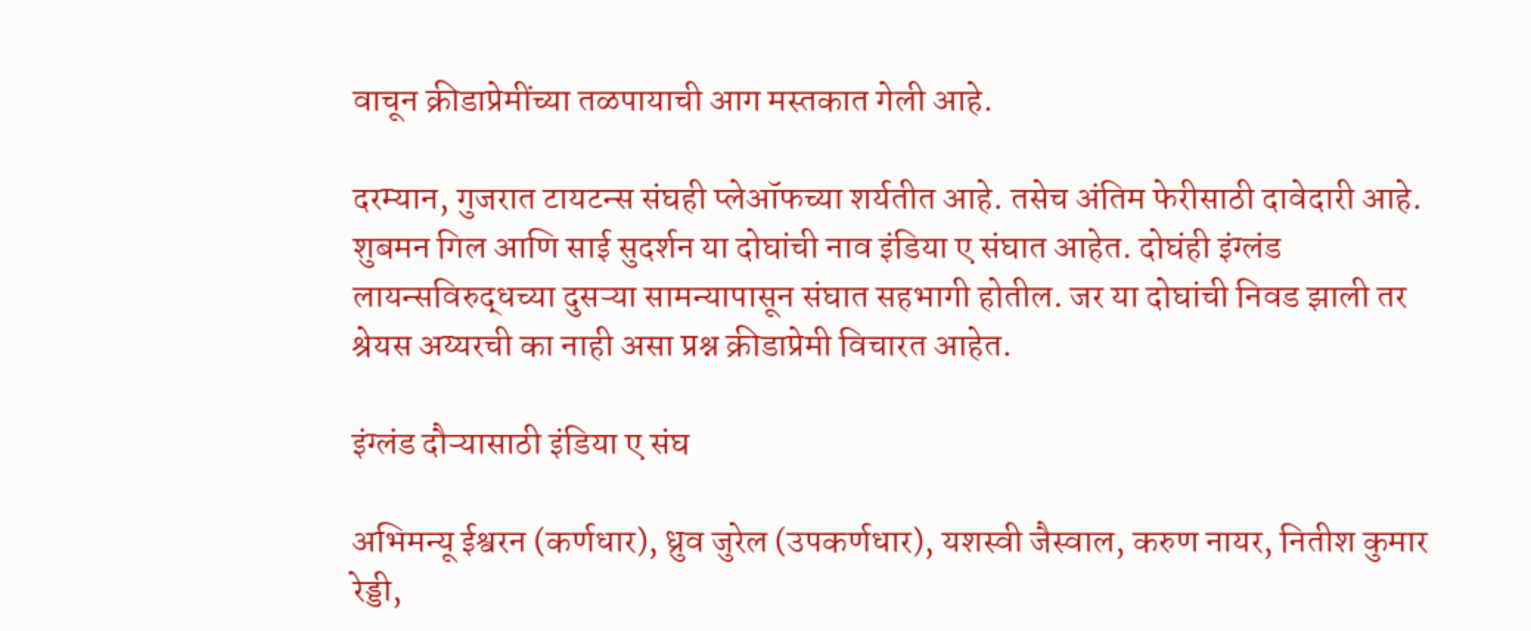वाचून क्रीडाप्रेमींच्या तळपायाची आग मस्तकात गेली आहे.

दरम्यान, गुजरात टायटन्स संघही प्लेऑफच्या शर्यतीत आहे. तसेच अंतिम फेरीसाठी दावेदारी आहे. शुबमन गिल आणि साई सुदर्शन या दोघांची नाव इंडिया ए संघात आहेत. दोघंही इंग्लंड लायन्सविरुद्धच्या दुसऱ्या सामन्यापासून संघात सहभागी होतील. जर या दोघांची निवड झाली तर श्रेयस अय्यरची का नाही असा प्रश्न क्रीडाप्रेमी विचारत आहेत.

इंग्लंड दौऱ्यासाठी इंडिया ए संघ

अभिमन्यू ईश्वरन (कर्णधार), ध्रुव जुरेल (उपकर्णधार), यशस्वी जैस्वाल, करुण नायर, नितीश कुमार रेड्डी,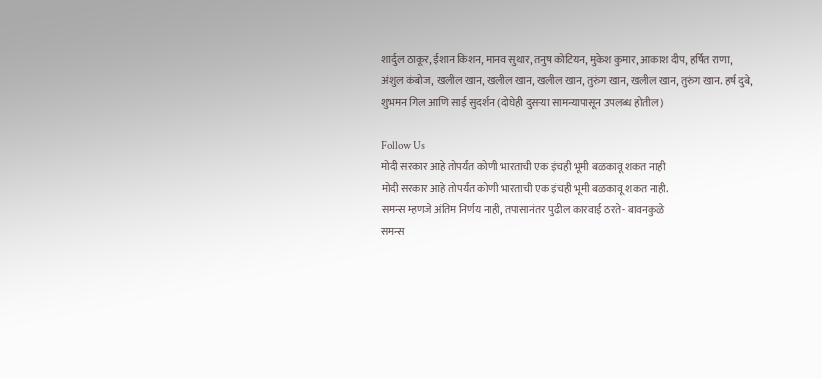शार्दुल ठाकूर, ईशान किशन, मानव सुथार, तनुष कोटियन, मुकेश कुमार, आकाश दीप, हर्षित राणा, अंशुल कंबोज, खलील खान, खलील खान, खलील खान, तुरुंग खान, खलील खान, तुरुंग खान. हर्ष दुबे, शुभमन गिल आणि साई सुदर्शन (दोघेही दुसऱ्या सामन्यापासून उपलब्ध होतील)

Follow Us
मोदी सरकार आहे तोपर्यंत कोणी भारताची एक इंचही भूमी बळकावू शकत नाही
मोदी सरकार आहे तोपर्यंत कोणी भारताची एक इंचही भूमी बळकावू शकत नाही.
समन्स म्हणजे अंतिम निर्णय नाही, तपासानंतर पुढील कारवाई ठरते- बावनकुळे
समन्स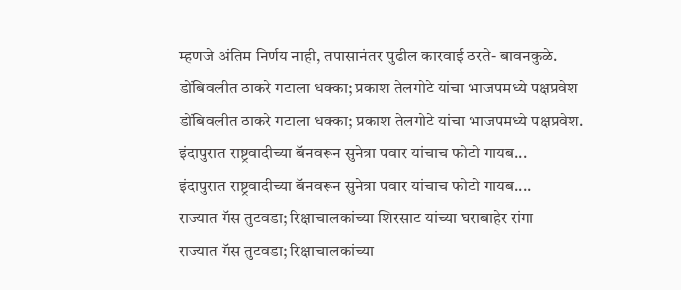म्हणजे अंतिम निर्णय नाही, तपासानंतर पुढील कारवाई ठरते- बावनकुळे.
डोंबिवलीत ठाकरे गटाला धक्का; प्रकाश तेलगोटे यांचा भाजपमध्ये पक्षप्रवेश
डोंबिवलीत ठाकरे गटाला धक्का; प्रकाश तेलगोटे यांचा भाजपमध्ये पक्षप्रवेश.
इंदापुरात राष्ट्रवादीच्या बॅनवरून सुनेत्रा पवार यांचाच फोटो गायब...
इंदापुरात राष्ट्रवादीच्या बॅनवरून सुनेत्रा पवार यांचाच फोटो गायब....
राज्यात गॅस तुटवडा; रिक्षाचालकांच्या शिरसाट यांच्या घराबाहेर रांगा
राज्यात गॅस तुटवडा; रिक्षाचालकांच्या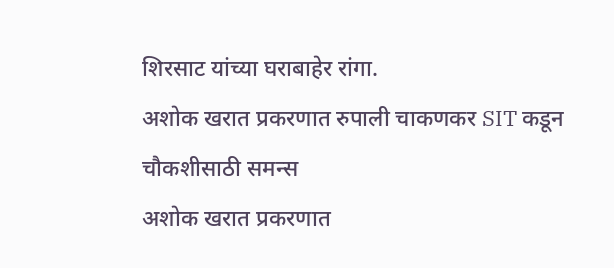शिरसाट यांच्या घराबाहेर रांगा.
अशोक खरात प्रकरणात रुपाली चाकणकर SIT कडून चौकशीसाठी समन्स
अशोक खरात प्रकरणात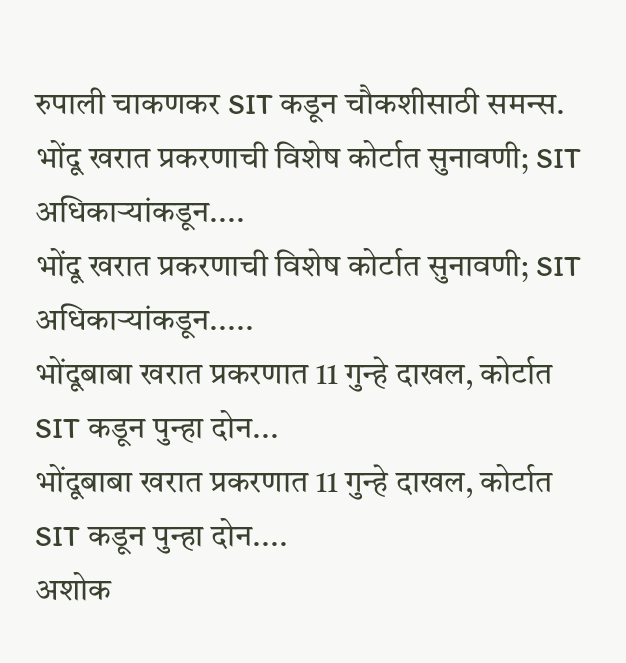रुपाली चाकणकर SIT कडून चौकशीसाठी समन्स.
भोंदू खरात प्रकरणाची विशेष कोर्टात सुनावणी; SIT अधिकाऱ्यांकडून....
भोंदू खरात प्रकरणाची विशेष कोर्टात सुनावणी; SIT अधिकाऱ्यांकडून.....
भोंदूबाबा खरात प्रकरणात 11 गुन्हे दाखल, कोर्टात SIT कडून पुन्हा दोन...
भोंदूबाबा खरात प्रकरणात 11 गुन्हे दाखल, कोर्टात SIT कडून पुन्हा दोन....
अशोक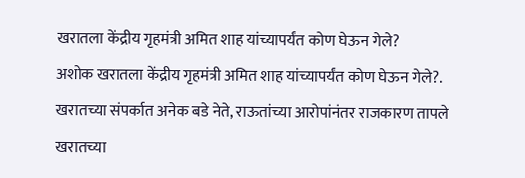खरातला केंद्रीय गृहमंत्री अमित शाह यांच्यापर्यंत कोण घेऊन गेले?
अशोक खरातला केंद्रीय गृहमंत्री अमित शाह यांच्यापर्यंत कोण घेऊन गेले?.
खरातच्या संपर्कात अनेक बडे नेते, राऊतांच्या आरोपांनंतर राजकारण तापले
खरातच्या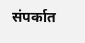संपर्कात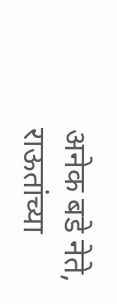अनेक बडे नेते, राऊतांच्या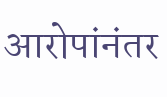आरोपांनंतर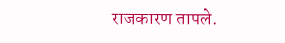राजकारण तापले.